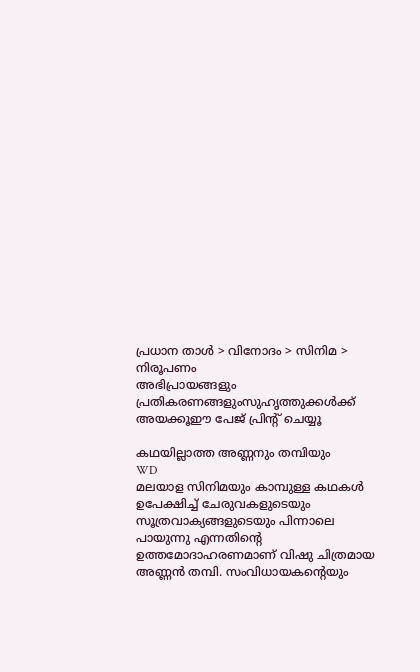പ്രധാന താള്‍ > വിനോദം > സിനിമ > നിരൂപണം
അഭിപ്രായങ്ങളും പ്രതികരണങ്ങളുംസുഹൃത്തുക്കള്‍ക്ക് അയക്കൂഈ പേജ് പ്രിന്‍റ് ചെയ്യൂ

കഥയില്ലാത്ത അണ്ണനും തമ്പിയും
WD
മലയാള സിനിമയും കാമ്പുള്ള കഥകള്‍ ഉപേക്ഷിച്ച് ചേരുവകളുടെയും സൂത്രവാക്യങ്ങളുടെയും പിന്നാലെ പായുന്നു എന്നതിന്‍റെ ഉത്തമോദാഹരണമാണ് വിഷു ചിത്രമായ അണ്ണന്‍ തമ്പി. സംവിധായകന്‍റെയും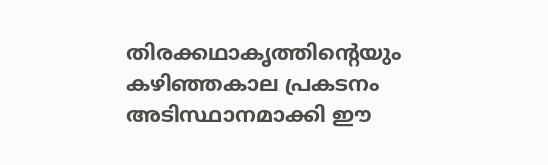തിരക്കഥാകൃത്തിന്‍റെയും കഴിഞ്ഞകാല പ്രകടനം അടിസ്ഥാനമാക്കി ഈ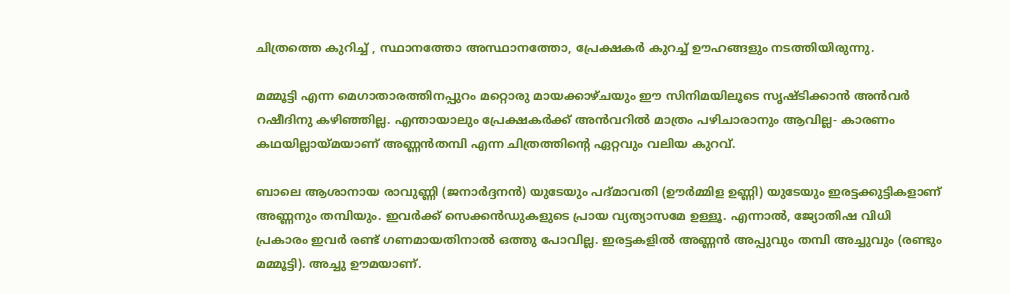ചിത്രത്തെ കുറിച്ച് , സ്ഥാനത്തോ അസ്ഥാനത്തോ, പ്രേക്ഷകര്‍ കുറച്ച് ഊഹങ്ങളും നടത്തിയിരുന്നു.

മമ്മൂട്ടി എന്ന മെഗാതാരത്തിനപ്പുറം മറ്റൊരു മായക്കാഴ്ചയും ഈ സിനിമയിലൂടെ സൃഷ്ടിക്കാന്‍ അന്‍‌വര്‍ റഷീദിനു കഴിഞ്ഞില്ല. എന്തായാലും പ്രേക്ഷകര്‍ക്ക് അന്‍‌വറില്‍ മാത്രം പഴിചാരാനും ആവില്ല- കാരണം കഥയില്ലായ്മയാണ് അണ്ണന്‍തമ്പി എന്ന ചിത്രത്തിന്‍റെ ഏറ്റവും വലിയ കുറവ്.

ബാലെ ആശാനായ രാവുണ്ണി (ജനാര്‍ദ്ദനന്‍) യുടേയും പദ്മാവതി (ഊര്‍മ്മിള ഉണ്ണി) യുടേയും ഇരട്ടക്കുട്ടികളാണ് അണ്ണനും തമ്പിയും. ഇവര്‍ക്ക് സെക്കന്‍ഡുകളുടെ പ്രായ വ്യത്യാസമേ ഉള്ളൂ. എന്നാല്‍, ജ്യോതിഷ വിധി പ്രകാരം ഇവര്‍ രണ്ട് ഗണമായതിനാല്‍ ഒത്തു പോവില്ല. ഇരട്ടകളില്‍ അണ്ണന്‍ അപ്പുവും തമ്പി അച്ചുവും (രണ്ടും മമ്മൂട്ടി). അച്ചു ഊമയാണ്.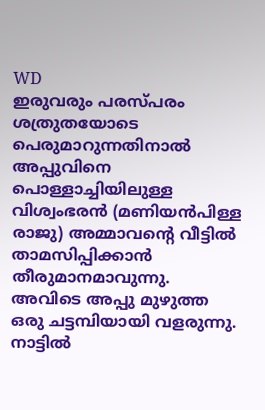WD
ഇരുവരും പരസ്പരം ശത്രുതയോടെ പെരുമാറുന്നതിനാല്‍ അപ്പുവിനെ പൊള്ളാച്ചിയിലുള്ള വിശ്വംഭരന്‍ (മണിയന്‍പിള്ള രാജു) അമ്മാവന്‍റെ വീട്ടില്‍ താമസിപ്പിക്കാന്‍ തീരുമാനമാവുന്നു. അവിടെ അപ്പു മുഴുത്ത ഒരു ചട്ടമ്പിയായി വളരുന്നു. നാട്ടില്‍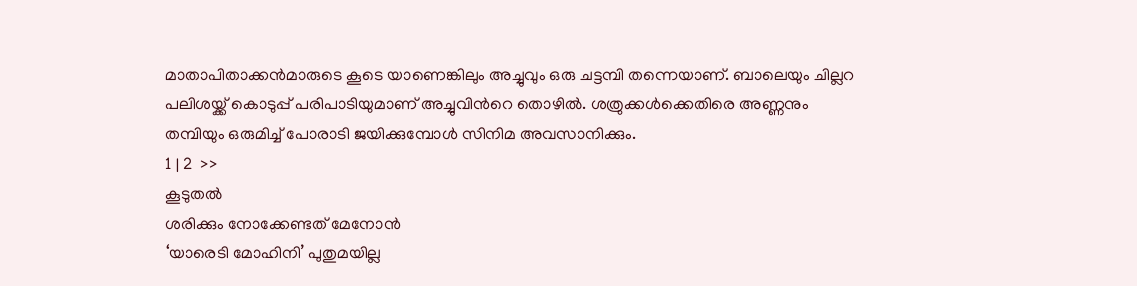മാതാപിതാക്കന്‍‌മാരുടെ കൂടെ യാണെങ്കിലും അച്ചുവും ഒരു ചട്ടമ്പി തന്നെയാണ്. ബാലെയും ചില്ലറ പലിശയ്ക്ക് കൊടുപ്പ് പരിപാ‍ടിയുമാണ് അച്ചുവിന്‍റെ തൊഴില്‍. ശത്രുക്കള്‍ക്കെതിരെ അണ്ണനും തമ്പിയും ഒരുമിച്ച് പോരാടി ജയിക്കുമ്പോള്‍ സിനിമ അവസാനിക്കും.
1 | 2  >>
കൂടുതല്‍
ശരിക്കും നോക്കേണ്ടത് മേനോന്‍
‘യാരെടി മോഹിനി’ പുതുമയില്ല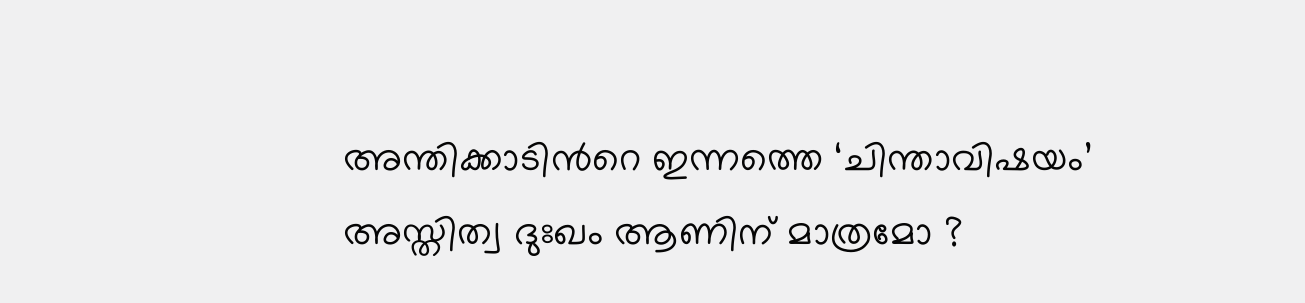അന്തിക്കാടിന്‍റെ ഇന്നത്തെ ‘ചിന്താവിഷയം’
അസ്തിത്വ ദുഃഖം ആണിന് മാത്രമോ ?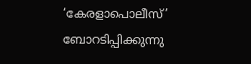‘കേരളാപൊലീസ്’ ബോറടിപ്പിക്കുന്നു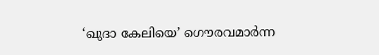‘ഖുദാ കേലിയെ’ ഗൌരവമാര്‍ന്ന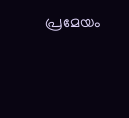പ്രമേയം